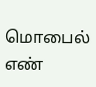மொபைல் எண்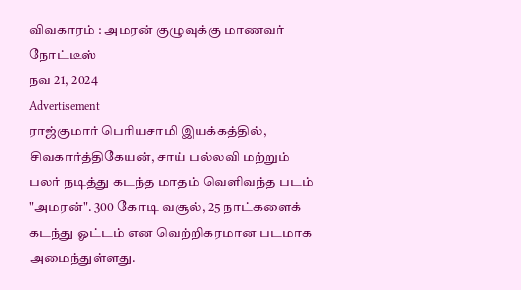விவகாரம் : அமரன் குழுவுக்கு மாணவர் நோட்டீஸ்
நவ 21, 2024
Advertisement
ராஜ்குமார் பெரியசாமி இயக்கத்தில், சிவகார்த்திகேயன், சாய் பல்லவி மற்றும் பலர் நடித்து கடந்த மாதம் வெளிவந்த படம் "அமரன்". 300 கோடி வசூல், 25 நாட்களைக் கடந்து ஓட்டம் என வெற்றிகரமான படமாக அமைந்துள்ளது.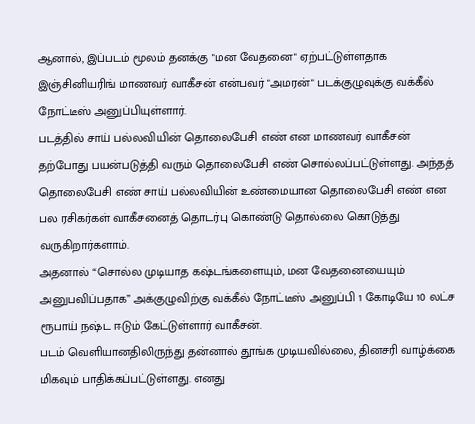ஆனால், இப்படம் மூலம் தனக்கு "மன வேதனை" ஏற்பட்டுள்ளதாக இஞ்சினியரிங் மாணவர் வாகீசன் என்பவர் "அமரன்" படக்குழுவுக்கு வக்கீல் நோட்டீஸ் அனுப்பியுள்ளார்.
படத்தில் சாய் பல்லவியின் தொலைபேசி எண் என மாணவர் வாகீசன் தற்போது பயன்படுத்தி வரும் தொலைபேசி எண் சொல்லப்பட்டுள்ளது. அந்தத் தொலைபேசி எண் சாய் பல்லவியின் உண்மையான தொலைபேசி எண் என பல ரசிகர்கள் வாகீசனைத் தொடர்பு கொண்டு தொல்லை கொடுத்து வருகிறார்களாம்.
அதனால் “சொல்ல முடியாத கஷ்டங்களையும், மன வேதனையையும் அனுபவிப்பதாக” அக்குழுவிற்கு வக்கீல் நோட்டீஸ் அனுப்பி 1 கோடியே 10 லட்ச ரூபாய் நஷ்ட ஈடும் கேட்டுள்ளார் வாகீசன்.
படம் வெளியானதிலிருந்து தன்னால் தூங்க முடியவில்லை, தினசரி வாழ்க்கை மிகவும் பாதிக்கப்பட்டுள்ளது. எனது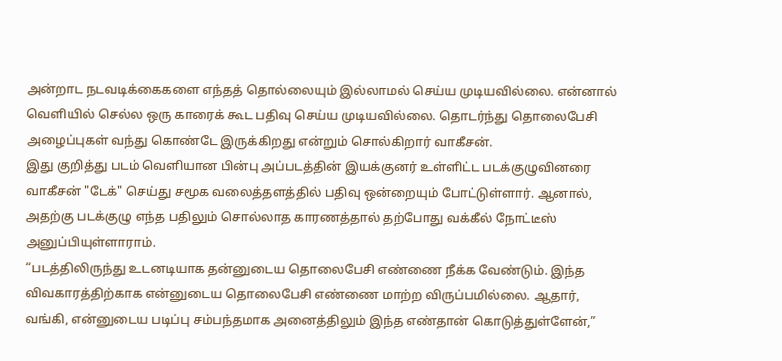அன்றாட நடவடிக்கைகளை எந்தத் தொல்லையும் இல்லாமல் செய்ய முடியவில்லை. என்னால் வெளியில் செல்ல ஒரு காரைக் கூட பதிவு செய்ய முடியவில்லை. தொடர்ந்து தொலைபேசி அழைப்புகள் வந்து கொண்டே இருக்கிறது என்றும் சொல்கிறார் வாகீசன்.
இது குறித்து படம் வெளியான பின்பு அப்படத்தின் இயக்குனர் உள்ளிட்ட படக்குழுவினரை வாகீசன் "டேக்" செய்து சமூக வலைத்தளத்தில் பதிவு ஒன்றையும் போட்டுள்ளார். ஆனால், அதற்கு படக்குழு எந்த பதிலும் சொல்லாத காரணத்தால் தற்போது வக்கீல் நோட்டீஸ் அனுப்பியுள்ளாராம்.
“படத்திலிருந்து உடனடியாக தன்னுடைய தொலைபேசி எண்ணை நீக்க வேண்டும். இந்த விவகாரத்திற்காக என்னுடைய தொலைபேசி எண்ணை மாற்ற விருப்பமில்லை. ஆதார், வங்கி, என்னுடைய படிப்பு சம்பந்தமாக அனைத்திலும் இந்த எண்தான் கொடுத்துள்ளேன்,”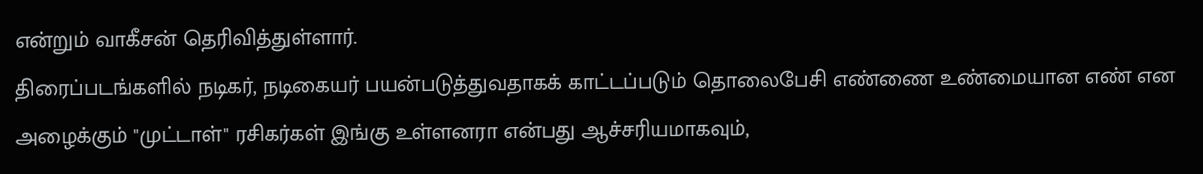என்றும் வாகீசன் தெரிவித்துள்ளார்.
திரைப்படங்களில் நடிகர், நடிகையர் பயன்படுத்துவதாகக் காட்டப்படும் தொலைபேசி எண்ணை உண்மையான எண் என அழைக்கும் "முட்டாள்" ரசிகர்கள் இங்கு உள்ளனரா என்பது ஆச்சரியமாகவும்,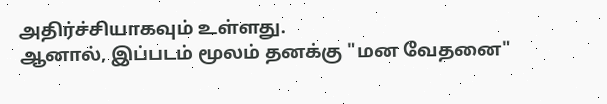அதிர்ச்சியாகவும் உள்ளது.
ஆனால், இப்படம் மூலம் தனக்கு "மன வேதனை"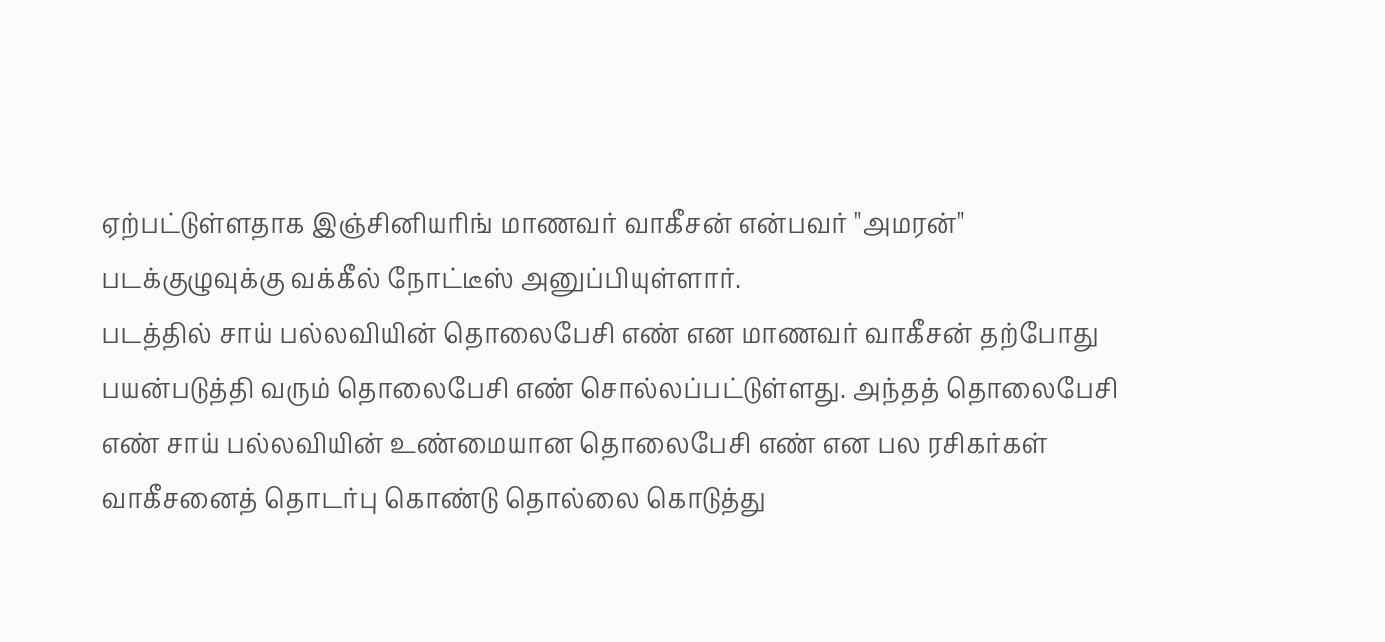ஏற்பட்டுள்ளதாக இஞ்சினியரிங் மாணவர் வாகீசன் என்பவர் "அமரன்" படக்குழுவுக்கு வக்கீல் நோட்டீஸ் அனுப்பியுள்ளார்.
படத்தில் சாய் பல்லவியின் தொலைபேசி எண் என மாணவர் வாகீசன் தற்போது பயன்படுத்தி வரும் தொலைபேசி எண் சொல்லப்பட்டுள்ளது. அந்தத் தொலைபேசி எண் சாய் பல்லவியின் உண்மையான தொலைபேசி எண் என பல ரசிகர்கள் வாகீசனைத் தொடர்பு கொண்டு தொல்லை கொடுத்து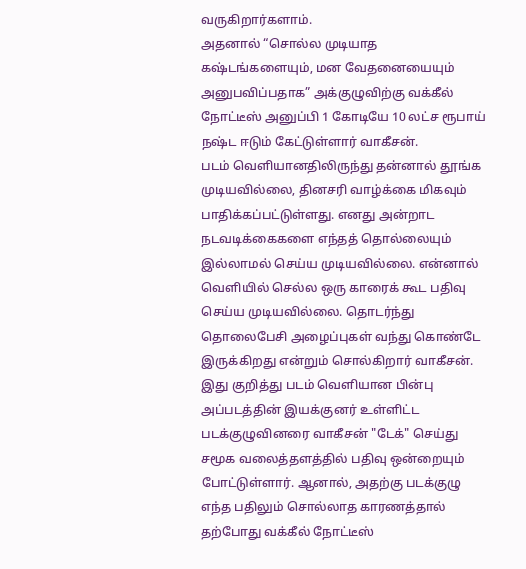வருகிறார்களாம்.
அதனால் “சொல்ல முடியாத கஷ்டங்களையும், மன வேதனையையும் அனுபவிப்பதாக” அக்குழுவிற்கு வக்கீல் நோட்டீஸ் அனுப்பி 1 கோடியே 10 லட்ச ரூபாய் நஷ்ட ஈடும் கேட்டுள்ளார் வாகீசன்.
படம் வெளியானதிலிருந்து தன்னால் தூங்க முடியவில்லை, தினசரி வாழ்க்கை மிகவும் பாதிக்கப்பட்டுள்ளது. எனது அன்றாட நடவடிக்கைகளை எந்தத் தொல்லையும் இல்லாமல் செய்ய முடியவில்லை. என்னால் வெளியில் செல்ல ஒரு காரைக் கூட பதிவு செய்ய முடியவில்லை. தொடர்ந்து தொலைபேசி அழைப்புகள் வந்து கொண்டே இருக்கிறது என்றும் சொல்கிறார் வாகீசன்.
இது குறித்து படம் வெளியான பின்பு அப்படத்தின் இயக்குனர் உள்ளிட்ட படக்குழுவினரை வாகீசன் "டேக்" செய்து சமூக வலைத்தளத்தில் பதிவு ஒன்றையும் போட்டுள்ளார். ஆனால், அதற்கு படக்குழு எந்த பதிலும் சொல்லாத காரணத்தால் தற்போது வக்கீல் நோட்டீஸ்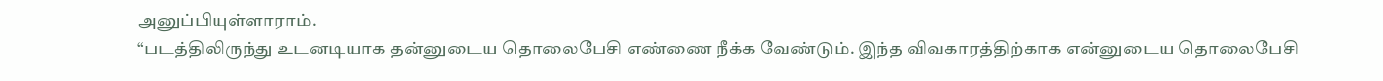அனுப்பியுள்ளாராம்.
“படத்திலிருந்து உடனடியாக தன்னுடைய தொலைபேசி எண்ணை நீக்க வேண்டும். இந்த விவகாரத்திற்காக என்னுடைய தொலைபேசி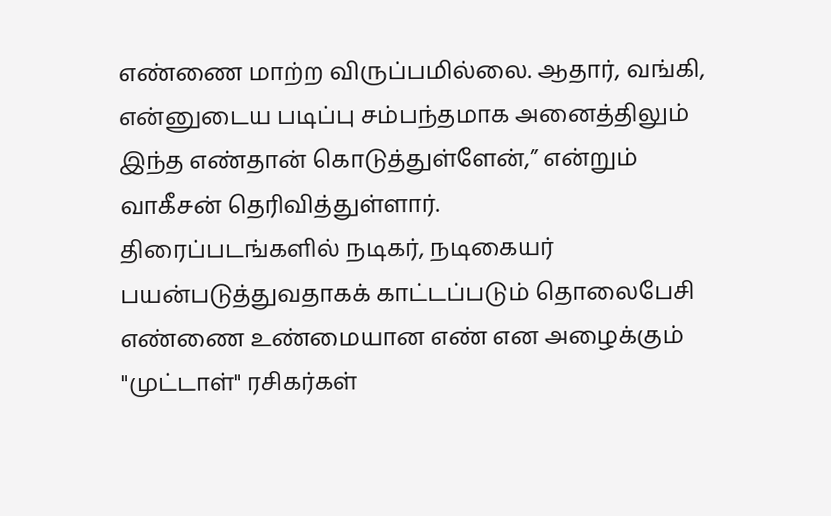எண்ணை மாற்ற விருப்பமில்லை. ஆதார், வங்கி, என்னுடைய படிப்பு சம்பந்தமாக அனைத்திலும் இந்த எண்தான் கொடுத்துள்ளேன்,” என்றும் வாகீசன் தெரிவித்துள்ளார்.
திரைப்படங்களில் நடிகர், நடிகையர் பயன்படுத்துவதாகக் காட்டப்படும் தொலைபேசி எண்ணை உண்மையான எண் என அழைக்கும் "முட்டாள்" ரசிகர்கள்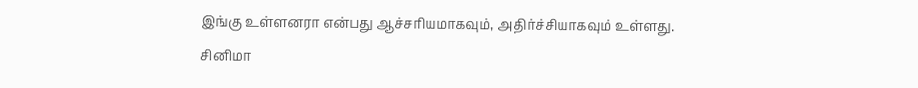இங்கு உள்ளனரா என்பது ஆச்சரியமாகவும், அதிர்ச்சியாகவும் உள்ளது.
சினிமா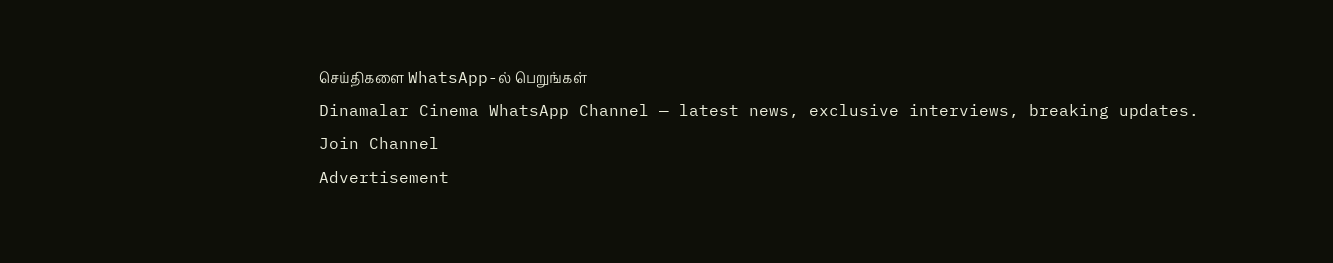செய்திகளை WhatsApp-ல் பெறுங்கள்
Dinamalar Cinema WhatsApp Channel — latest news, exclusive interviews, breaking updates.
Join Channel
Advertisement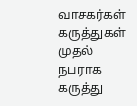வாசகர்கள் கருத்துகள்
முதல் நபராக கருத்து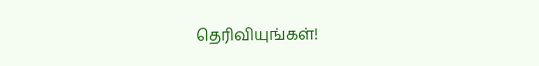தெரிவியுங்கள்!